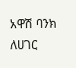አዋሽ ባንክ ለሀገር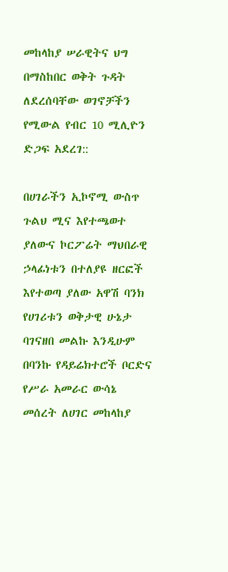መከላከያ ሠራዊትና ህግ በማስከበር ወቅት ጉዳት ለደረሰባቸው ወገኖቻችን የሚውል የብር 10 ሚሊዮን ድጋፍ አደረገ::

በሀገራችን ኢኮኖሚ ውስጥ ጉልህ ሚና እየተጫወተ ያለውና ኮርፖሬት ማህበራዊ ኃላፊነቱን በተለያዩ ዘርፎች እየተወጣ ያለው አዋሽ ባንክ የሀገሪቱን ወቅታዊ ሁኔታ ባገናዘበ መልኩ እንዲሁም በባንኩ የዳይሬክተሮች ቦርድና የሥራ አመራር ውሳኔ መሰረት ለሀገር መከላከያ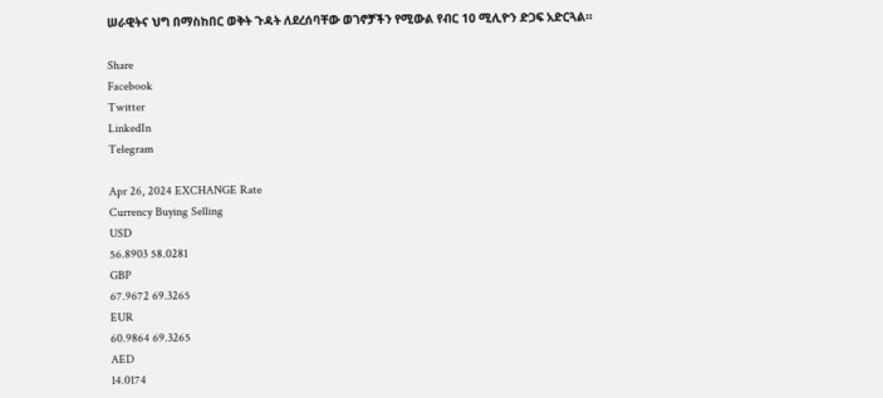ሠራዊትና ህግ በማስከበር ወቅት ጉዳት ለደረሰባቸው ወገኖቻችን የሚውል የብር 10 ሚሊዮን ድጋፍ አድርጓል።

Share
Facebook
Twitter
LinkedIn
Telegram

Apr 26, 2024 EXCHANGE Rate
Currency Buying Selling
USD
56.8903 58.0281
GBP
67.9672 69.3265
EUR
60.9864 69.3265
AED
14.0174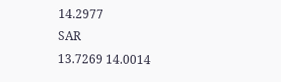14.2977
SAR
13.7269 14.0014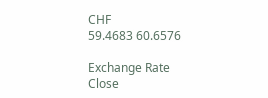CHF
59.4683 60.6576

Exchange Rate
Close